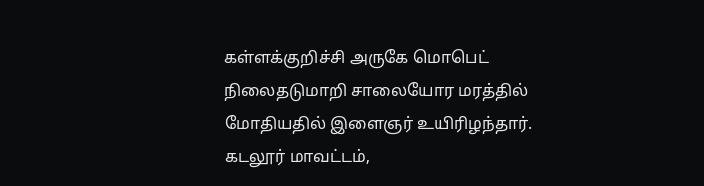கள்ளக்குறிச்சி அருகே மொபெட் நிலைதடுமாறி சாலையோர மரத்தில் மோதியதில் இளைஞர் உயிரிழந்தார்.
கடலூர் மாவட்டம்,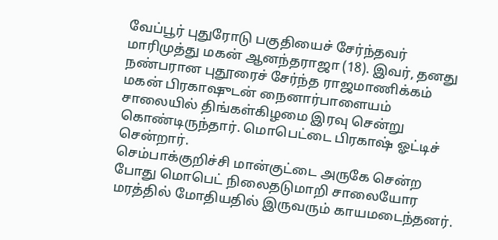வேப்பூர் புதுரோடு பகுதியைச் சேர்ந்தவர் மாரிமுத்து மகன் ஆனந்தராஜா (18). இவர், தனது நண்பரான புதூரைச் சேர்ந்த ராஜமாணிக்கம் மகன் பிரகாஷுடன் நைனார்பாளையம் சாலையில் திங்கள்கிழமை இரவு சென்று கொண்டிருந்தார். மொபெட்டை பிரகாஷ் ஓட்டிச் சென்றார்.
செம்பாக்குறிச்சி மான்குட்டை அருகே சென்ற போது மொபெட் நிலைதடுமாறி சாலையோர மரத்தில் மோதியதில் இருவரும் காயமடைந்தனர்.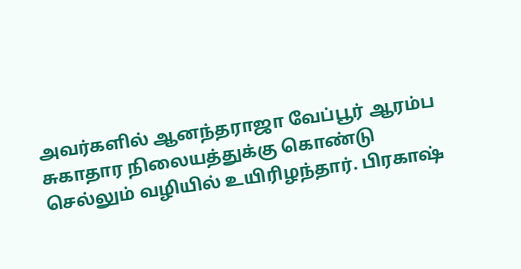அவர்களில் ஆனந்தராஜா வேப்பூர் ஆரம்ப சுகாதார நிலையத்துக்கு கொண்டு செல்லும் வழியில் உயிரிழந்தார். பிரகாஷ்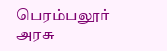பெரம்பலூர் அரசு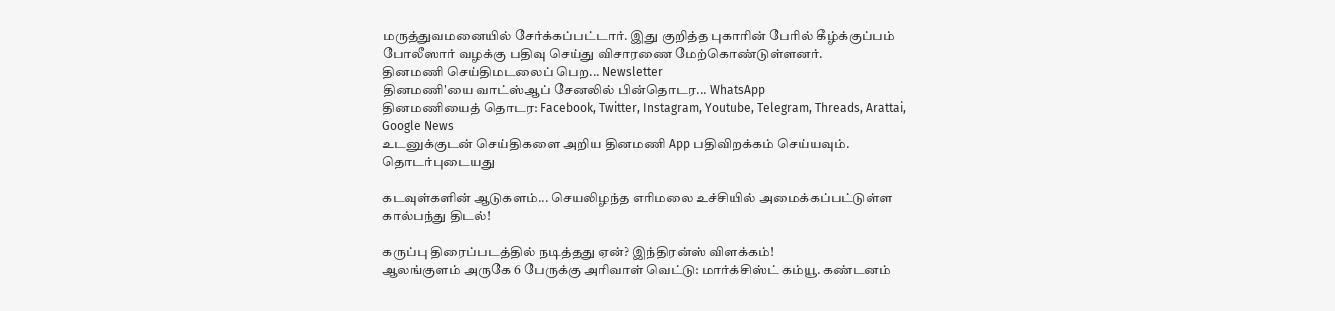மருத்துவமனையில் சேர்க்கப்பட்டார். இது குறித்த புகாரின் பேரில் கீழ்க்குப்பம் போலீஸார் வழக்கு பதிவு செய்து விசாரணை மேற்கொண்டுள்ளனர்.
தினமணி செய்திமடலைப் பெற... Newsletter
தினமணி'யை வாட்ஸ்ஆப் சேனலில் பின்தொடர... WhatsApp
தினமணியைத் தொடர: Facebook, Twitter, Instagram, Youtube, Telegram, Threads, Arattai, Google News
உடனுக்குடன் செய்திகளை அறிய தினமணி App பதிவிறக்கம் செய்யவும்.
தொடர்புடையது

கடவுள்களின் ஆடுகளம்... செயலிழந்த எரிமலை உச்சியில் அமைக்கப்பட்டுள்ள கால்பந்து திடல்!

கருப்பு திரைப்படத்தில் நடித்தது ஏன்? இந்திரன்ஸ் விளக்கம்!
ஆலங்குளம் அருகே 6 பேருக்கு அரிவாள் வெட்டு: மார்க்சிஸ்ட் கம்யூ. கண்டனம்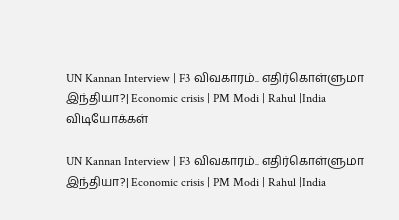UN Kannan Interview | F3 விவகாரம்.. எதிர்கொள்ளுமா இந்தியா?| Economic crisis | PM Modi | Rahul |India
விடியோக்கள்

UN Kannan Interview | F3 விவகாரம்.. எதிர்கொள்ளுமா இந்தியா?| Economic crisis | PM Modi | Rahul |India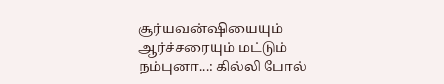சூர்யவன்ஷியையும் ஆர்ச்சரையும் மட்டும் நம்புனா...: கில்லி போல்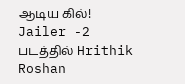ஆடிய கில்!
Jailer -2 படத்தில் Hrithik Roshan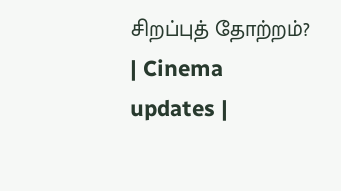சிறப்புத் தோற்றம்? | Cinema updates |